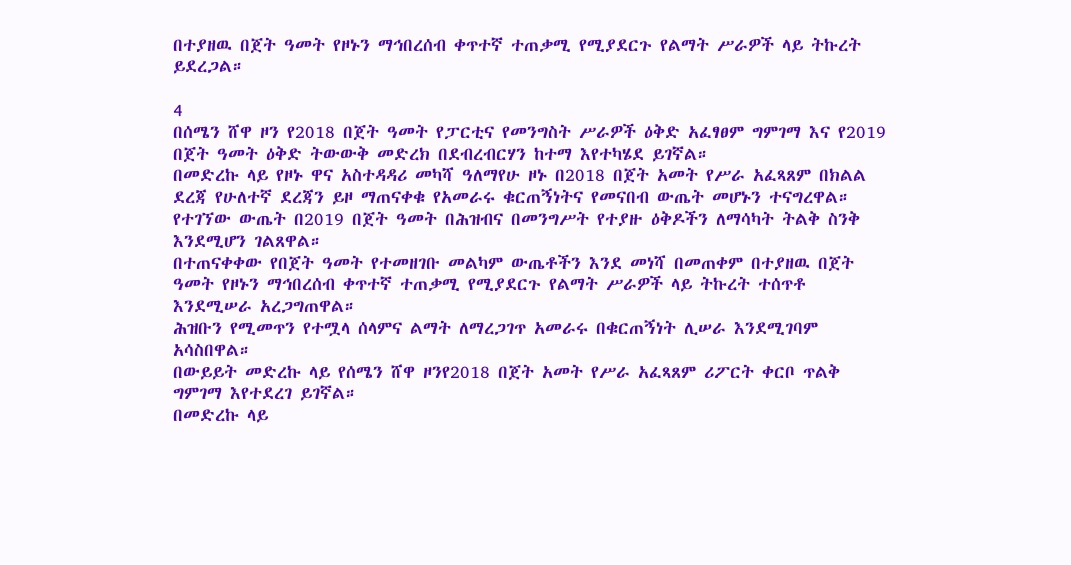በተያዘዉ በጀት ዓመት የዞኑን ማኅበረሰብ ቀጥተኛ ተጠቃሚ የሚያደርጉ የልማት ሥራዎች ላይ ትኩረት ይደረጋል።

4
በሰሜን ሸዋ ዞን የ2018 በጀት ዓመት የፓርቲና የመንግስት ሥራዎች ዕቅድ አፈፃፀም ግምገማ እና የ2019 በጀት ዓመት ዕቅድ ትውውቅ መድረክ በደብረብርሃን ከተማ እየተካሄደ ይገኛል።
በመድረኩ ላይ የዞኑ ዋና አስተዳዳሪ መካሻ ዓለማየሁ ዞኑ በ2018 በጀት አመት የሥራ አፈጻጸም በክልል ደረጃ የሁለተኛ ደረጃን ይዞ ማጠናቀቁ የአመራሩ ቁርጠኝነትና የመናበብ ውጤት መሆኑን ተናግረዋል።
የተገኘው ውጤት በ2019 በጀት ዓመት በሕዝብና በመንግሥት የተያዙ ዕቅዶችን ለማሳካት ትልቅ ስንቅ እንደሚሆን ገልጸዋል።
በተጠናቀቀው የበጀት ዓመት የተመዘገቡ መልካም ውጤቶችን እንደ መነሻ በመጠቀም በተያዘዉ በጀት ዓመት የዞኑን ማኅበረሰብ ቀጥተኛ ተጠቃሚ የሚያደርጉ የልማት ሥራዎች ላይ ትኩረት ተሰጥቶ እንደሚሠራ አረጋግጠዋል።
ሕዝቡን የሚመጥን የተሟላ ሰላምና ልማት ለማረጋገጥ አመራሩ በቁርጠኝነት ሊሠራ እንደሚገባም አሳስበዋል።
በውይይት መድረኩ ላይ የሰሜን ሸዋ ዞንየ2018 በጀት አመት የሥራ አፈጻጸም ሪፖርት ቀርቦ ጥልቅ ግምገማ እየተደረገ ይገኛል።
በመድረኩ ላይ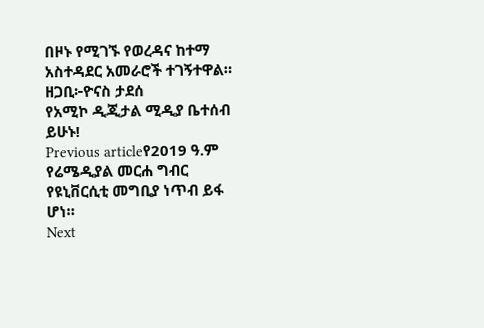በዞኑ የሚገኙ የወረዳና ከተማ አስተዳደር አመራሮች ተገኝተዋል።
ዘጋቢ፦ዮናስ ታደሰ
የአሚኮ ዲጂታል ሚዲያ ቤተሰብ ይሁኑ!
Previous articleየ2019 ዓ.ም የሬሜዲያል መርሐ ግብር የዩኒቨርሲቲ መግቢያ ነጥብ ይፋ ሆነ።
Next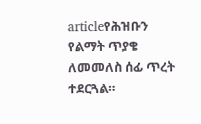articleየሕዝቡን የልማት ጥያቄ ለመመለስ ሰፊ ጥረት ተደርጓል።